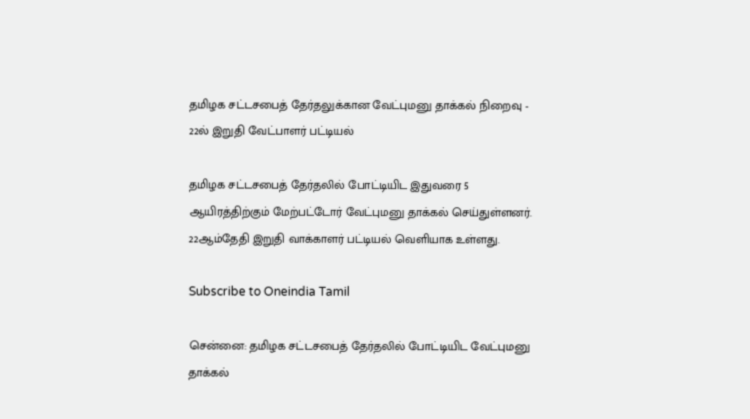தமிழக சட்டசபைத் தேர்தலுக்கான வேட்புமனு தாக்கல் நிறைவு - 22ல் இறுதி வேட்பாளர் பட்டியல்

தமிழக சட்டசபைத் தேர்தலில் போட்டியிட இதுவரை 5 ஆயிரத்திற்கும் மேற்பட்டோர் வேட்புமனு தாக்கல் செய்துள்ளனர். 22ஆம்தேதி இறுதி வாக்காளர் பட்டியல் வெளியாக உள்ளது.

Subscribe to Oneindia Tamil

சென்னை: தமிழக சட்டசபைத் தேர்தலில் போட்டியிட வேட்புமனு தாக்கல்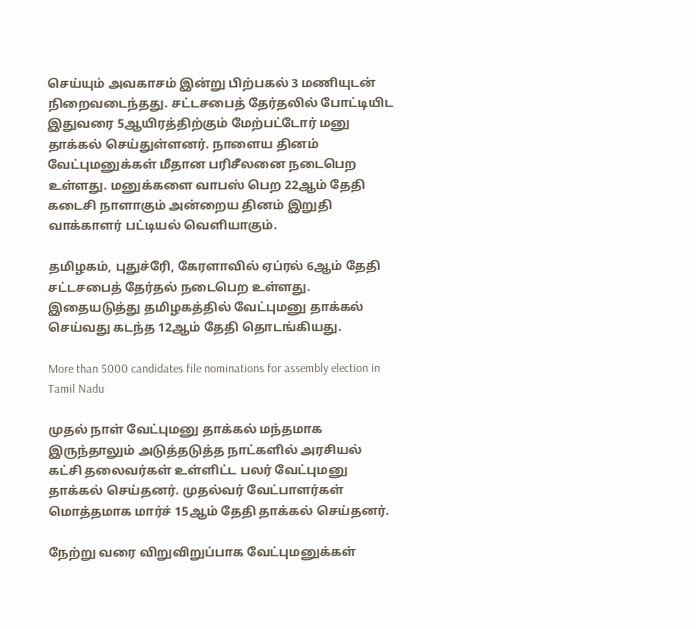செய்யும் அவகாசம் இன்று பிற்பகல் 3 மணியுடன் நிறைவடைந்தது. சட்டசபைத் தேர்தலில் போட்டியிட இதுவரை 5ஆயிரத்திற்கும் மேற்பட்டோர் மனு தாக்கல் செய்துள்ளனர். நாளைய தினம் வேட்புமனுக்கள் மீதான பரிசீலனை நடைபெற உள்ளது. மனுக்களை வாபஸ் பெற 22ஆம் தேதி கடைசி நாளாகும் அன்றைய தினம் இறுதி வாக்காளர் பட்டியல் வெளியாகும்.

தமிழகம், புதுச்ரேி, கேரளாவில் ஏப்ரல் 6ஆம் தேதி சட்டசபைத் தேர்தல் நடைபெற உள்ளது. இதையடுத்து தமிழகத்தில் வேட்புமனு தாக்கல் செய்வது கடந்த 12ஆம் தேதி தொடங்கியது.

More than 5000 candidates file nominations for assembly election in Tamil Nadu

முதல் நாள் வேட்புமனு தாக்கல் மந்தமாக இருந்தாலும் அடுத்தடுத்த நாட்களில் அரசியல் கட்சி தலைவர்கள் உள்ளிட்ட பலர் வேட்புமனு தாக்கல் செய்தனர். முதல்வர் வேட்பாளர்கள் மொத்தமாக மார்ச் 15ஆம் தேதி தாக்கல் செய்தனர்.

நேற்று வரை விறுவிறுப்பாக வேட்புமனுக்கள்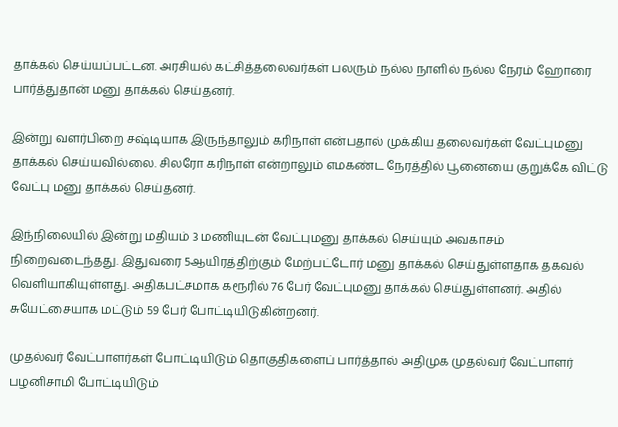தாக்கல் செய்யப்பட்டன. அரசியல் கட்சித்தலைவர்கள் பலரும் நல்ல நாளில் நல்ல நேரம் ஹோரை பார்த்துதான் மனு தாக்கல் செய்தனர்.

இன்று வளர்பிறை சஷ்டியாக இருந்தாலும் கரிநாள் என்பதால் முக்கிய தலைவர்கள் வேட்புமனு தாக்கல் செய்யவில்லை. சிலரோ கரிநாள் என்றாலும் எமகண்ட நேரத்தில் பூனையை குறுக்கே விட்டு வேட்பு மனு தாக்கல் செய்தனர்.

இந்நிலையில் இன்று மதியம் 3 மணியுடன் வேட்புமனு தாக்கல் செய்யும் அவகாசம் நிறைவடைந்தது. இதுவரை 5ஆயிரத்திற்கும் மேற்பட்டோர் மனு தாக்கல் செய்துள்ளதாக தகவல் வெளியாகியுள்ளது. அதிகபட்சமாக கரூரில் 76 பேர் வேட்புமனு தாக்கல் செய்துள்ளனர். அதில் சுயேட்சையாக மட்டும் 59 பேர் போட்டியிடுகின்றனர்.

முதல்வர் வேட்பாளர்கள் போட்டியிடும் தொகுதிகளைப் பார்த்தால் அதிமுக முதல்வர் வேட்பாளர் பழனிசாமி போட்டியிடும்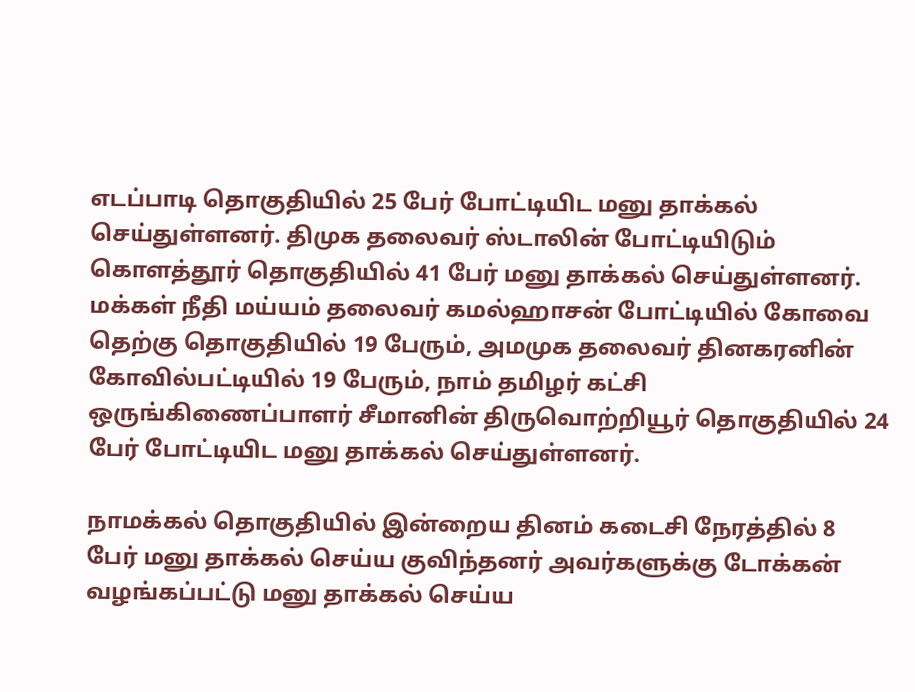எடப்பாடி தொகுதியில் 25 பேர் போட்டியிட மனு தாக்கல் செய்துள்ளனர். திமுக தலைவர் ஸ்டாலின் போட்டியிடும் கொளத்தூர் தொகுதியில் 41 பேர் மனு தாக்கல் செய்துள்ளனர். மக்கள் நீதி மய்யம் தலைவர் கமல்ஹாசன் போட்டியில் கோவை தெற்கு தொகுதியில் 19 பேரும், அமமுக தலைவர் தினகரனின் கோவில்பட்டியில் 19 பேரும், நாம் தமிழர் கட்சி ஒருங்கிணைப்பாளர் சீமானின் திருவொற்றியூர் தொகுதியில் 24 பேர் போட்டியிட மனு தாக்கல் செய்துள்ளனர்.

நாமக்கல் தொகுதியில் இன்றைய தினம் கடைசி நேரத்தில் 8 பேர் மனு தாக்கல் செய்ய குவிந்தனர் அவர்களுக்கு டோக்கன் வழங்கப்பட்டு மனு தாக்கல் செய்ய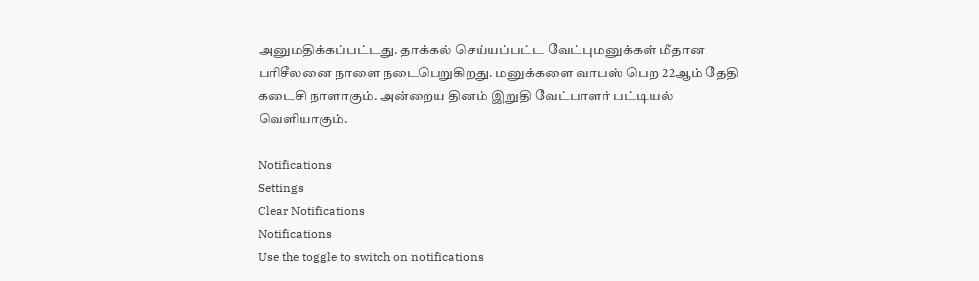அனுமதிக்கப்பட்டது. தாக்கல் செய்யப்பட்ட வேட்புமனுக்கள் மீதான பரிசீலனை நாளை நடைபெறுகிறது. மனுக்களை வாபஸ் பெற 22ஆம் தேதி கடைசி நாளாகும். அன்றைய தினம் இறுதி வேட்பாளர் பட்டியல் வெளியாகும்.

Notifications
Settings
Clear Notifications
Notifications
Use the toggle to switch on notifications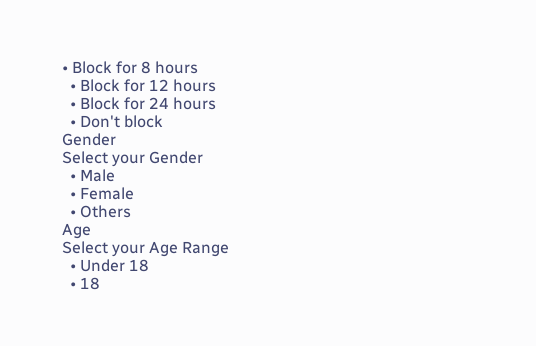• Block for 8 hours
  • Block for 12 hours
  • Block for 24 hours
  • Don't block
Gender
Select your Gender
  • Male
  • Female
  • Others
Age
Select your Age Range
  • Under 18
  • 18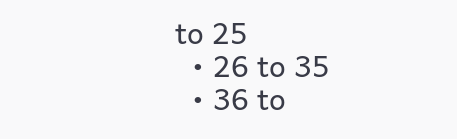to 25
  • 26 to 35
  • 36 to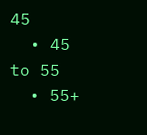45
  • 45 to 55
  • 55+